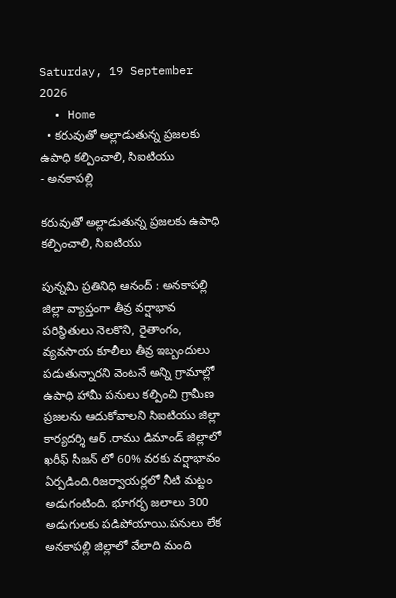Saturday, 19 September 2026
  • Home
  • కరువుతో అల్లాడుతున్న ప్రజలకు ఉపాధి కల్పించాలి, సిఐటియు
- అనకాపల్లి

కరువుతో అల్లాడుతున్న ప్రజలకు ఉపాధి కల్పించాలి, సిఐటియు

పున్నమి ప్రతినిధి ఆనంద్ : అనకాపల్లి జిల్లా వ్యాప్తంగా తీవ్ర వర్షాభావ పరిస్థితులు నెలకొని, రైతాంగం, వ్యవసాయ కూలీలు తీవ్ర ఇబ్బందులు పడుతున్నారని వెంటనే అన్ని గ్రామాల్లో ఉపాధి హామీ పనులు కల్పించి గ్రామీణ ప్రజలను ఆదుకోవాలని సిఐటియు జిల్లా కార్యదర్శి ఆర్ .రాము డిమాండ్ జిల్లాలో ఖరీఫ్ సీజన్ లో 60% వరకు వర్షాభావం ఏర్పడింది.రిజర్వాయర్లలో నీటి మట్టం అడుగంటింది. భూగర్భ జలాలు 300 అడుగులకు పడిపోయాయి.పనులు లేక అనకాపల్లి జిల్లాలో వేలాది మంది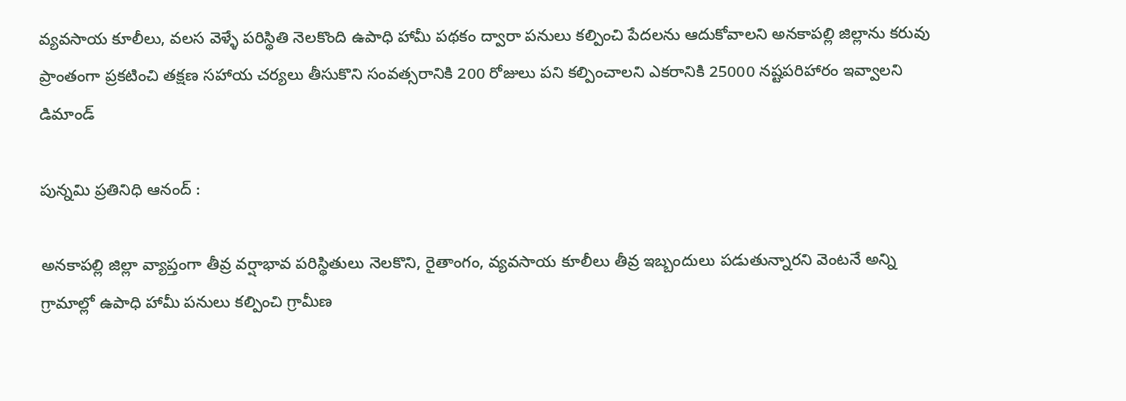వ్యవసాయ కూలీలు, వలస వెళ్ళే పరిస్థితి నెలకొంది ఉపాధి హామీ పథకం ద్వారా పనులు కల్పించి పేదలను ఆదుకోవాలని అనకాపల్లి జిల్లాను కరువు ప్రాంతంగా ప్రకటించి తక్షణ సహాయ చర్యలు తీసుకొని సంవత్సరానికి 200 రోజులు పని కల్పించాలని ఎకరానికి 25000 నష్టపరిహారం ఇవ్వాలని డిమాండ్

పున్నమి ప్రతినిధి ఆనంద్ :

అనకాపల్లి జిల్లా వ్యాప్తంగా తీవ్ర వర్షాభావ పరిస్థితులు నెలకొని, రైతాంగం, వ్యవసాయ కూలీలు తీవ్ర ఇబ్బందులు పడుతున్నారని వెంటనే అన్ని గ్రామాల్లో ఉపాధి హామీ పనులు కల్పించి గ్రామీణ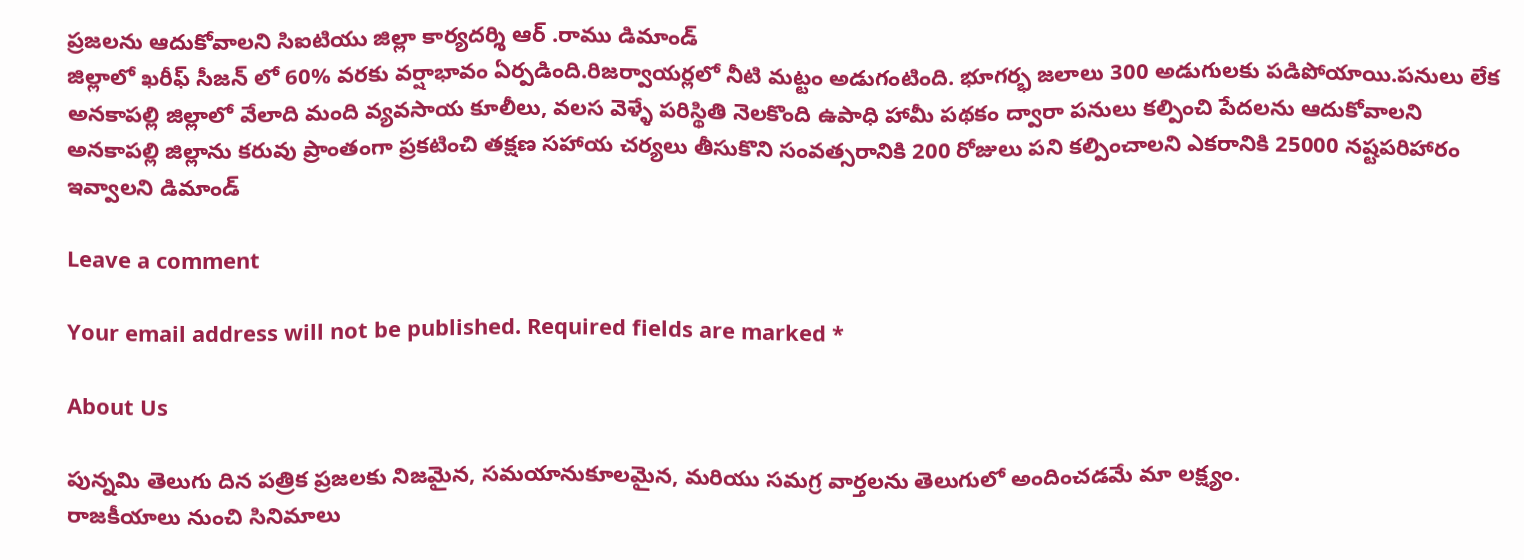ప్రజలను ఆదుకోవాలని సిఐటియు జిల్లా కార్యదర్శి ఆర్ .రాము డిమాండ్
జిల్లాలో ఖరీఫ్ సీజన్ లో 60% వరకు వర్షాభావం ఏర్పడింది.రిజర్వాయర్లలో నీటి మట్టం అడుగంటింది. భూగర్భ జలాలు 300 అడుగులకు పడిపోయాయి.పనులు లేక అనకాపల్లి జిల్లాలో వేలాది మంది వ్యవసాయ కూలీలు, వలస వెళ్ళే పరిస్థితి నెలకొంది ఉపాధి హామీ పథకం ద్వారా పనులు కల్పించి పేదలను ఆదుకోవాలని అనకాపల్లి జిల్లాను కరువు ప్రాంతంగా ప్రకటించి తక్షణ సహాయ చర్యలు తీసుకొని సంవత్సరానికి 200 రోజులు పని కల్పించాలని ఎకరానికి 25000 నష్టపరిహారం ఇవ్వాలని డిమాండ్

Leave a comment

Your email address will not be published. Required fields are marked *

About Us

పున్నమి తెలుగు దిన పత్రిక ప్రజలకు నిజమైన, సమయానుకూలమైన, మరియు సమగ్ర వార్తలను తెలుగులో అందించడమే మా లక్ష్యం.
రాజకీయాలు నుంచి సినిమాలు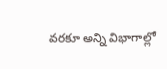వరకూ అన్ని విభాగాల్లో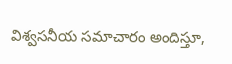విశ్వసనీయ సమాచారం అందిస్తూ,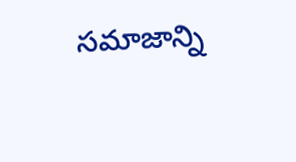సమాజాన్ని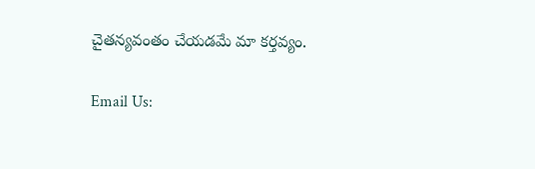చైతన్యవంతం చేయడమే మా కర్తవ్యం.

Email Us: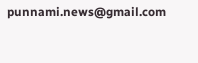punnami.news@gmail.com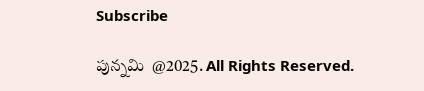Subscribe

పున్నమి  @2025. All Rights Reserved.